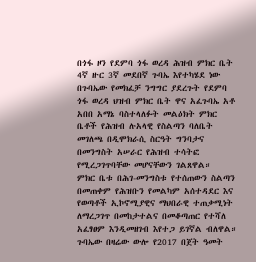በጎፋ ዞን የደምባ ጎፋ ወረዳ ሕዝብ ምክር ቤት 4ኛ ዙር 3ኛ መደበኛ ጉባኤ እየተካሄደ ነው
በጉባኤው የመክፈቻ ንግግር ያደረጉት የደምባ ጎፋ ወረዳ ህዝብ ምክር ቤት ዋና አፈጉባኤ አቶ አበበ አማኔ ባስተላለፉት መልዕክት ምክር ቤቶች የሕዝብ ሉአላዊ የስልጣን ባለቤት መገለጫ በዲሞክራሲ ስርዓት ግንባታና በመንግስት አሠራር የሕዝብ ተሳትፎ የሚረጋገጥባቸው መሆናቸውን ገልጸዋል።
ምክር ቤቱ በሕገ-መንግስቱ የተሰጠውን ስልጣን በመጠቀም የሕዝቡን የመልካም አሰተዳደር እና የወጣቶች ኢኮኖሚያዊና ማህበራዊ ተጠቃሚነት ለማረጋገጥ በመከታተልና በመቆጣጠር የተሻለ አፈፃፀም እንዲመዘገብ እየተጋ ይገኛል ብለዋል።
ጉባኤው በዛሬው ውሎ የ2017 በጀት ዓመት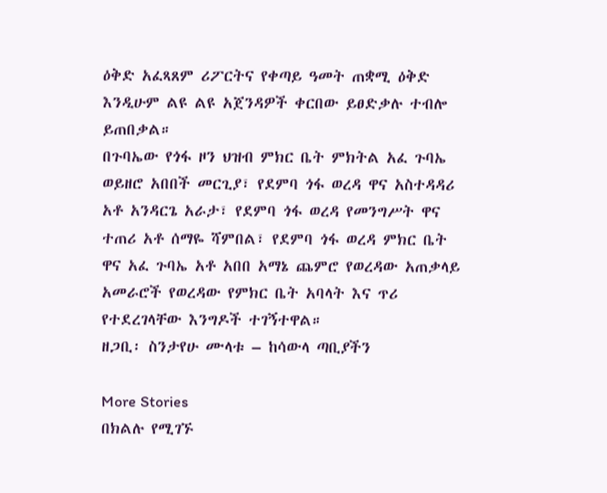ዕቅድ አፈጻጸም ሪፖርትና የቀጣይ ዓመት ጠቋሚ ዕቅድ እንዲሁም ልዩ ልዩ አጀንዳዎች ቀርበው ይፀድቃሉ ተብሎ ይጠበቃል።
በጉባኤው የጎፋ ዞን ህዝብ ምክር ቤት ምክትል አፈ ጉባኤ ወይዘሮ አበበች መርጊያ፣ የደምባ ጎፋ ወረዳ ዋና አስተዳዳሪ አቶ አንዳርጌ አራታ፣ የደምባ ጎፋ ወረዳ የመንግሥት ዋና ተጠሪ አቶ ሰማዬ ሻምበል፣ የደምባ ጎፋ ወረዳ ምክር ቤት ዋና አፈ ጉባኤ አቶ አበበ አማኔ ጨምሮ የወረዳው አጠቃላይ አመራሮች የወረዳው የምክር ቤት አባላት እና ጥሪ የተደረገላቸው እንግዶች ተገኝተዋል።
ዘጋቢ፡ ስንታየሁ ሙላቱ – ከሳውላ ጣቢያችን

More Stories
በክልሉ የሚገኙ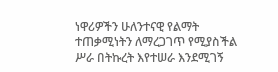ነዋሪዎችን ሁለንተናዊ የልማት ተጠቃሚነትን ለማረጋገጥ የሚያስችል ሥራ በትኩረት እየተሠራ እንደሚገኝ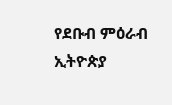የደቡብ ምዕራብ ኢትዮጵያ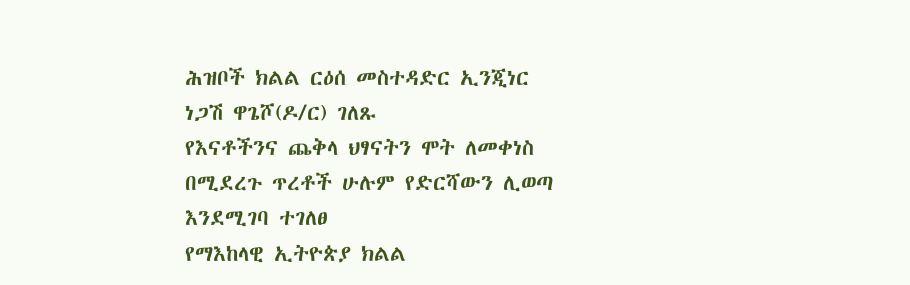ሕዝቦች ክልል ርዕሰ መስተዳድር ኢንጂነር ነጋሽ ዋጌሾ(ዶ/ር) ገለጹ
የእናቶችንና ጨቅላ ህፃናትን ሞት ለመቀነስ በሚደረጉ ጥረቶች ሁሉም የድርሻውን ሊወጣ እንደሚገባ ተገለፀ
የማእከላዊ ኢትዮጵያ ክልል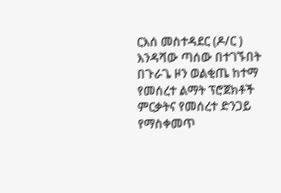ርእሰ መስተዳደር (ዶ/ር ) እንዳሻው ጣሰው በተገኙበት በጉራጌ ዞን ወልቂጤ ከተማ የመሰረተ ልማት ፕሮጀክቶች ምርቃትና የመሰረተ ድንጋይ የማስቀመጥ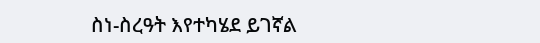ስነ-ስረዓት እየተካሄደ ይገኛል